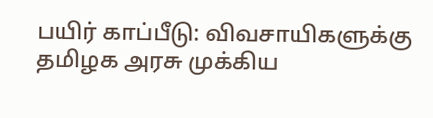பயிர் காப்பீடு: விவசாயிகளுக்கு தமிழக அரசு முக்கிய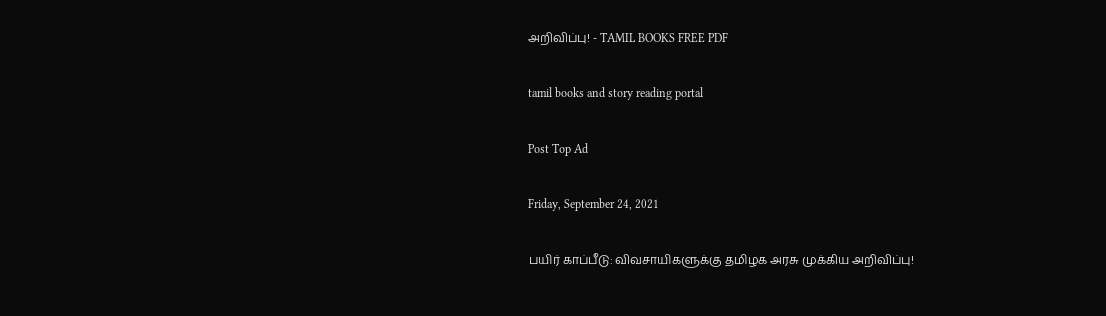அறிவிப்பு! - TAMIL BOOKS FREE PDF

tamil books and story reading portal

Post Top Ad

Friday, September 24, 2021

பயிர் காப்பீடு: விவசாயிகளுக்கு தமிழக அரசு முக்கிய அறிவிப்பு!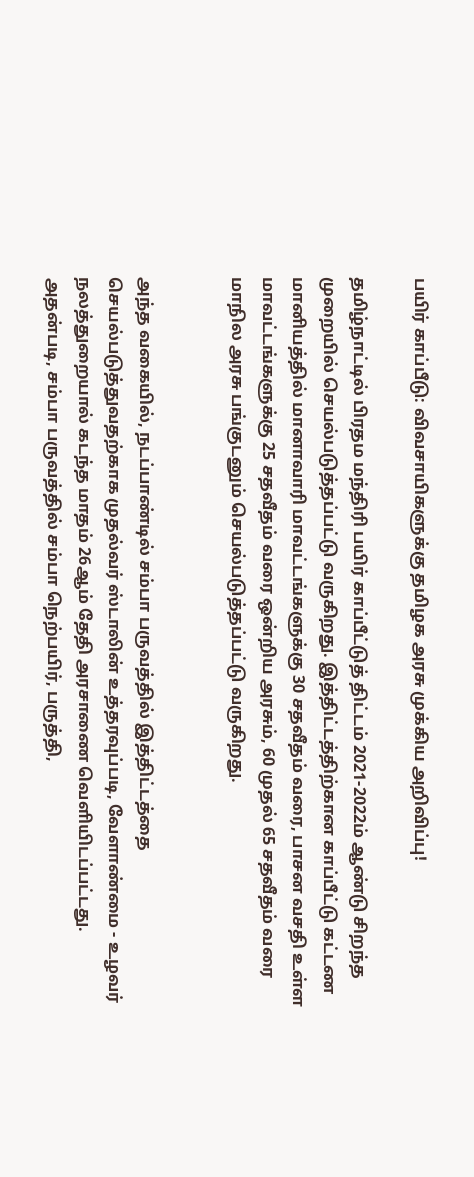பயிர் காப்பீடு: விவசாயிகளுக்கு தமிழக அரசு முக்கிய அறிவிப்பு!

தமிழ்நாட்டில் பிரதம மந்திரி பயிர் காப்பீட்டுத் திட்டம் 2021-2022ம் ஆண்டு சிறந்த முறையில் செயல்படுத்தப்பட்டு வருகிறது. இத்திட்டத்திற்கான காப்பீட்டு கட்டண மானியத்தில் மானாவாரி மாவட்டங்களுக்கு 30 சதவீதம் வரை, பாசன வசதி உள்ள மாவட்டங்களுக்கு 25 சதவீதம் வரை ஒன்றிய அரசும், 60 முதல் 65 சதவீதம் வரை மாநில அரசு பங்குடனும் செயல்படுத்தப்பட்டு வருகிறது.


அந்த வகையில், நடப்பாண்டில் சம்பா பருவத்தில் இத்திட்டத்தை செயல்படுத்துவதற்காக முதல்வர் ஸ்டாலின் உத்தரவுப்படி, வேளாண்மை - உழவர் நலத்துறையால் கடந்த மாதம் 26ஆம் தேதி அரசாணை வெளியிடப்பட்டது. அதன்படி, சம்பா பருவத்தில் சம்பா நெற்பயிர், பருத்தி,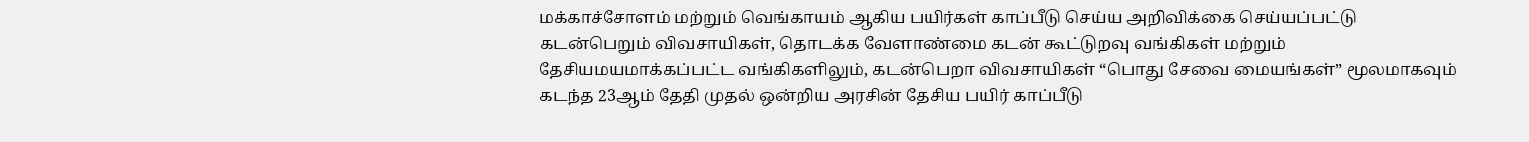மக்காச்சோளம் மற்றும் வெங்காயம் ஆகிய பயிர்கள் காப்பீடு செய்ய அறிவிக்கை செய்யப்பட்டு கடன்பெறும் விவசாயிகள், தொடக்க வேளாண்மை கடன் கூட்டுறவு வங்கிகள் மற்றும் தேசியமயமாக்கப்பட்ட வங்கிகளிலும், கடன்பெறா விவசாயிகள் “பொது சேவை மையங்கள்” மூலமாகவும் கடந்த 23ஆம் தேதி முதல் ஒன்றிய அரசின் தேசிய பயிர் காப்பீடு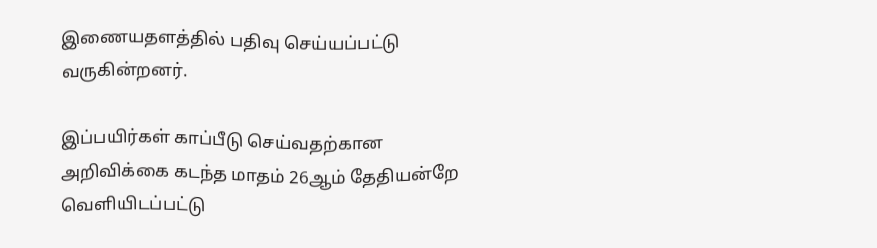இணையதளத்தில் பதிவு செய்யப்பட்டு வருகின்றனர்.

இப்பயிர்கள் காப்பீடு செய்வதற்கான அறிவிக்கை கடந்த மாதம் 26ஆம் தேதியன்றே வெளியிடப்பட்டு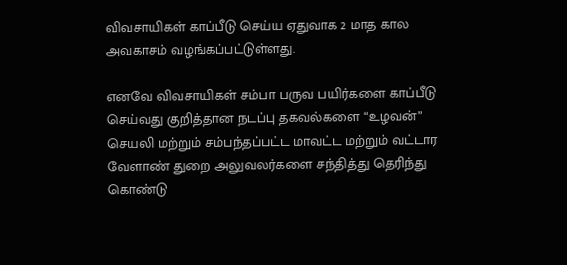விவசாயிகள் காப்பீடு செய்ய ஏதுவாக 2 மாத கால அவகாசம் வழங்கப்பட்டுள்ளது.

எனவே விவசாயிகள் சம்பா பருவ பயிர்களை காப்பீடு செய்வது குறித்தான நடப்பு தகவல்களை “உழவன்” செயலி மற்றும் சம்பந்தப்பட்ட மாவட்ட மற்றும் வட்டார வேளாண் துறை அலுவலர்களை சந்தித்து தெரிந்து கொண்டு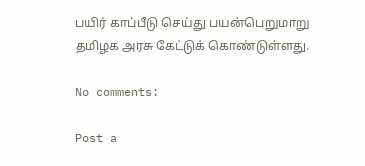பயிர் காப்பீடு செய்து பயன்பெறுமாறு தமிழக அரசு கேட்டுக் கொண்டுள்ளது.

No comments:

Post a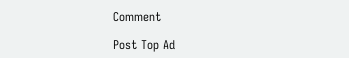Comment

Post Top Ad